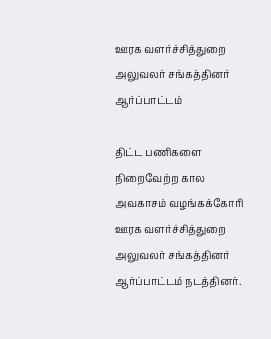ஊரக வளர்ச்சித்துறை அலுவலர் சங்கத்தினர் ஆர்ப்பாட்டம்

திட்ட பணிகளை நிறைவேற்ற கால அவகாசம் வழங்கக்கோரி ஊரக வளர்ச்சித்துறை அலுவலர் சங்கத்தினர் ஆர்ப்பாட்டம் நடத்தினர்.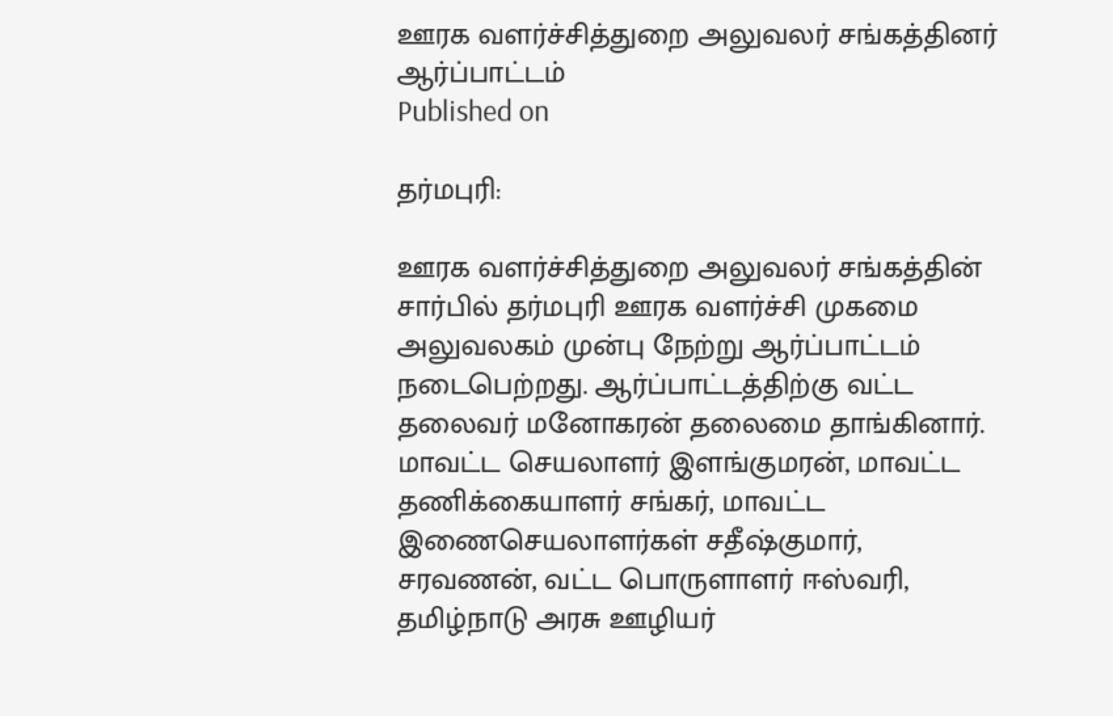ஊரக வளர்ச்சித்துறை அலுவலர் சங்கத்தினர் ஆர்ப்பாட்டம்
Published on

தர்மபுரி:

ஊரக வளர்ச்சித்துறை அலுவலர் சங்கத்தின் சார்பில் தர்மபுரி ஊரக வளர்ச்சி முகமை அலுவலகம் முன்பு நேற்று ஆர்ப்பாட்டம் நடைபெற்றது. ஆர்ப்பாட்டத்திற்கு வட்ட தலைவர் மனோகரன் தலைமை தாங்கினார். மாவட்ட செயலாளர் இளங்குமரன், மாவட்ட தணிக்கையாளர் சங்கர், மாவட்ட இணைசெயலாளர்கள் சதீஷ்குமார், சரவணன், வட்ட பொருளாளர் ஈஸ்வரி, தமிழ்நாடு அரசு ஊழியர்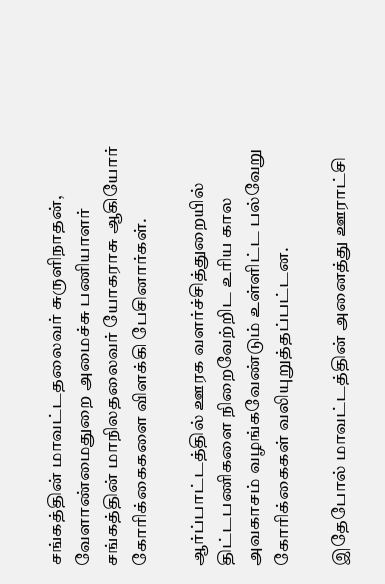சங்கத்தின் மாவட்டதலைவர் சுருளிநாதன், வேளாண்மைதுறை அமைச்சு பணியாளர் சங்கத்தின் மாநிலதலைவர் யோகராசு ஆகியோர் கோரிக்கைகளை விளக்கி பேசினார்கள்.

ஆர்ப்பாட்டத்தில் ஊரக வளர்ச்சித்துறையில் திட்டபணிகளை நிறைவேற்றிட உரிய கால அவகாசம் வழங்கவேண்டும் உள்ளிட்ட பல்வேறு கோரிக்கைகள் வலியுறுத்தப்பட்டன.

இதேபோல் மாவட்டத்தின் அனைத்து ஊராட்சி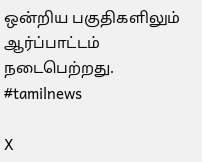ஒன்றிய பகுதிகளிலும் ஆர்ப்பாட்டம் நடைபெற்றது. #tamilnews

X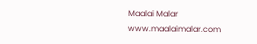Maalai Malar
www.maalaimalar.com